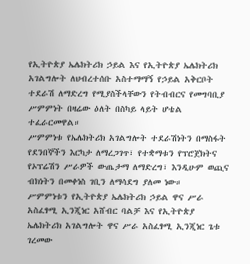የኢትዮጵያ ኤሌክትሪክ ኃይል እና የኢትዮጵያ ኤሌክትሪክ አገልግሎት ለህብረተሰቡ አስተማማኝ የኃይል አቅርቦት ተደራሽ ለማድረግ የሚያስችላቸውን የትብብርና የመግባቢያ ሥምምነት በዛሬው ዕለት በስካይ ላይት ሆቴል ተፈራርመዋል።
ሥምምነቱ የኤሌክትሪክ አገልግሎት ተደራሽነትን በማስፋት የደንበኞችን እርካታ ለማረጋገጥ፣ የተቋማቱን የፕሮጀክትና የኦፕሬሽን ሥራዎች ውጤታማ ለማድረግ፣ እንዲሁም ወጪና ብክነትን በመቀነስ ገቢን ለማሳደግ ያለመ ነው።
ሥምምነቱን የኢትዮጵያ ኤሌክትሪክ ኃይል ዋና ሥራ አስፈፃሚ ኢንጂነር አሸብር ባልቻ እና የኢትዮጵያ ኤሌክትሪክ አገልግሎት ዋና ሥራ አስፈፃሚ ኢንጂነር ጌቱ ገረመው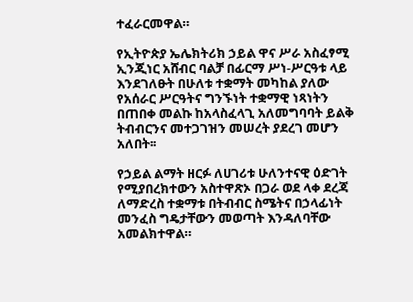ተፈራርመዋል።

የኢትዮጵያ ኤሌክትሪክ ኃይል ዋና ሥራ አስፈፃሚ ኢንጂነር አሸብር ባልቻ በፊርማ ሥነ-ሥርዓቱ ላይ እንደገለፁት በሁለቱ ተቋማት መካከል ያለው የአሰራር ሥርዓትና ግንኙነት ተቋማዊ ነጻነትን በጠበቀ መልኩ ከአላስፈላጊ አለመግባባት ይልቅ ትብብርንና መተጋገዝን መሠረት ያደረገ መሆን አለበት፡፡

የኃይል ልማት ዘርፉ ለሀገሪቱ ሁለንተናዊ ዕድገት የሚያበረክተውን አስተዋጽኦ በጋራ ወደ ላቀ ደረጃ ለማድረስ ተቋማቱ በትብብር ስሜትና በኃላፊነት መንፈስ ግዴታቸውን መወጣት እንዳለባቸው አመልክተዋል።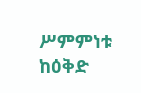ሥምምነቱ ከዕቅድ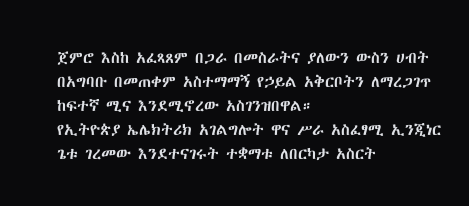ጀምሮ እስከ አፈጻጸም በጋራ በመስራትና ያለውን ውስን ሀብት በአግባቡ በመጠቀም አስተማማኝ የኃይል አቅርቦትን ለማረጋገጥ ከፍተኛ ሚና እንደሚኖረው አስገንዝበዋል።
የኢትዮጵያ ኤሌክትሪክ አገልግሎት ዋና ሥራ አስፈፃሚ ኢንጂነር ጌቱ ገረመው እንደተናገሩት ተቋማቱ ለበርካታ አስርት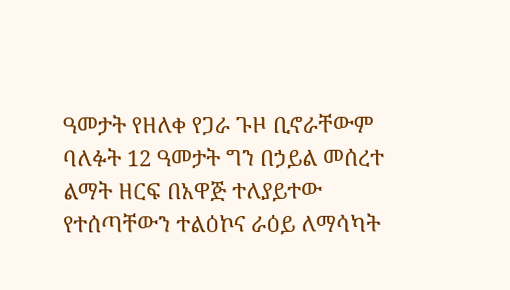ዓመታት የዘለቀ የጋራ ጉዞ ቢኖራቸውም ባለፉት 12 ዓመታት ግን በኃይል መሰረተ ልማት ዘርፍ በአዋጅ ተለያይተው የተሰጣቸውን ተልዕኮና ራዕይ ለማሳካት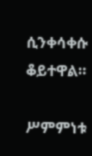ሲንቀሳቀሱ ቆይተዋል።

ሥምምነቱ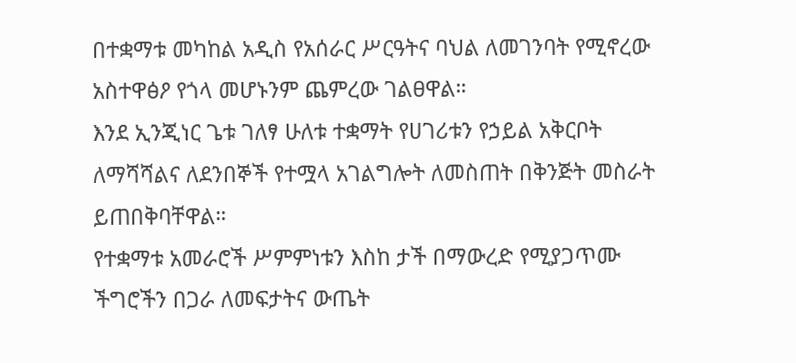በተቋማቱ መካከል አዲስ የአሰራር ሥርዓትና ባህል ለመገንባት የሚኖረው አስተዋፅዖ የጎላ መሆኑንም ጨምረው ገልፀዋል።
እንደ ኢንጂነር ጌቱ ገለፃ ሁለቱ ተቋማት የሀገሪቱን የኃይል አቅርቦት ለማሻሻልና ለደንበኞች የተሟላ አገልግሎት ለመስጠት በቅንጅት መስራት ይጠበቅባቸዋል።
የተቋማቱ አመራሮች ሥምምነቱን እስከ ታች በማውረድ የሚያጋጥሙ ችግሮችን በጋራ ለመፍታትና ውጤት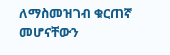ለማስመዝገብ ቁርጠኛ መሆናቸውን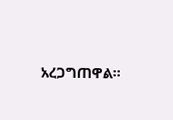አረጋግጠዋል።